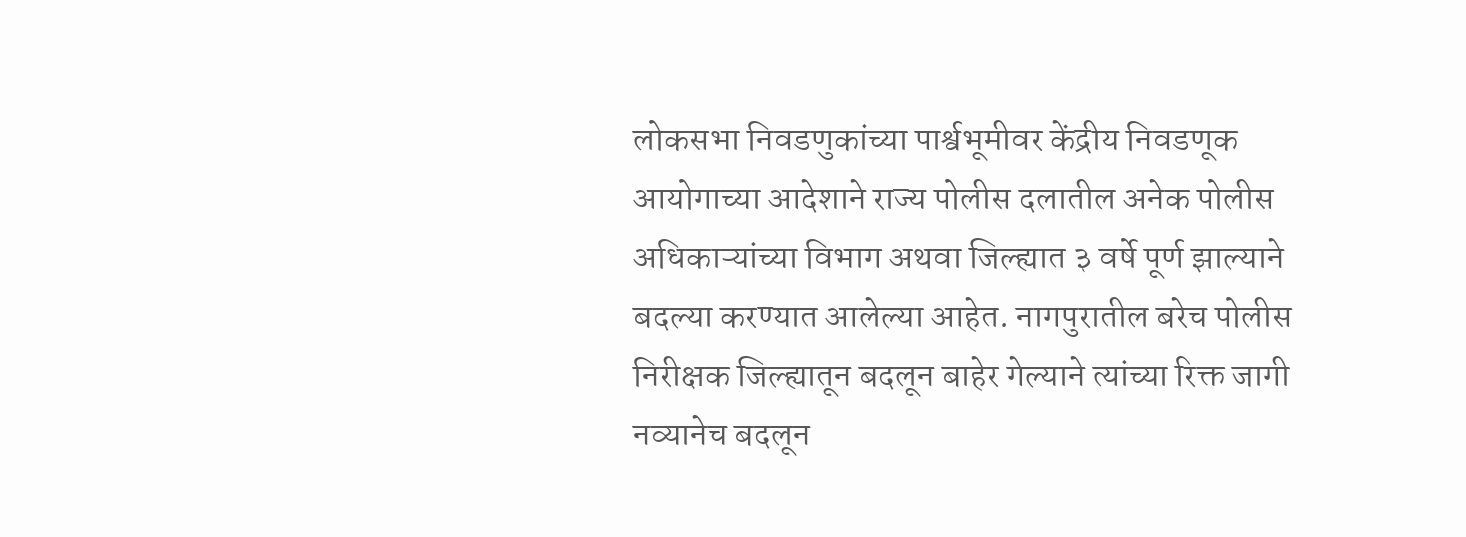लोकसभा निवडणुकांच्या पार्श्वभूमीवर केंद्रीय निवडणूक आयोगाच्या आदेशाने राज्य पोलीस दलातील अनेक पोलीस अधिकाऱ्यांच्या विभाग अथवा जिल्ह्यात ३ वर्षे पूर्ण झाल्याने बदल्या करण्यात आलेल्या आहेत. नागपुरातील बरेच पोलीस निरीक्षक जिल्ह्यातून बदलून बाहेर गेल्याने त्यांच्या रिक्त जागी नव्यानेच बदलून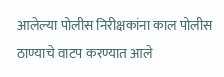आलेल्या पोलीस निरीक्षकांना काल पोलीस ठाण्याचे वाटप करण्यात आले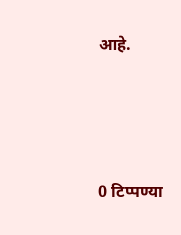आहे.




0 टिप्पण्या